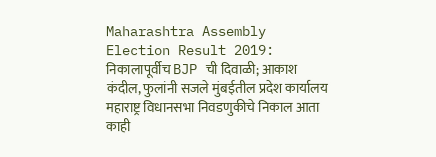Maharashtra Assembly Election Result 2019: निकालापूर्वीच BJP ची दिवाळी; आकाश कंदील, फुलांनी सजले मुंबईतील प्रदेश कार्यालय
महाराष्ट्र विधानसभा निवडणुकीचे निकाल आता काही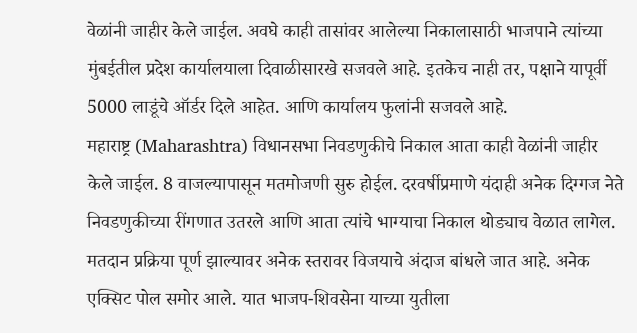वेळांनी जाहीर केले जाईल. अवघे काही तासांवर आलेल्या निकालासाठी भाजपाने त्यांच्या मुंबईतील प्रदेश कार्यालयाला दिवाळीसारखे सजवले आहे. इतकेच नाही तर, पक्षाने यापूर्वी 5000 लाडूंचे ऑर्डर दिले आहेत. आणि कार्यालय फुलांनी सजवले आहे.
महाराष्ट्र (Maharashtra) विधानसभा निवडणुकीचे निकाल आता काही वेळांनी जाहीर केले जाईल. 8 वाजल्यापासून मतमोजणी सुरु होईल. दरवर्षीप्रमाणे यंदाही अनेक दिग्गज नेते निवडणुकीच्या रींगणात उतरले आणि आता त्यांचे भाग्याचा निकाल थोड्याच वेळात लागेल. मतदान प्रक्रिया पूर्ण झाल्यावर अनेक स्तरावर विजयाचे अंदाज बांधले जात आहे. अनेक एक्सिट पोल समोर आले. यात भाजप-शिवसेना याच्या युतीला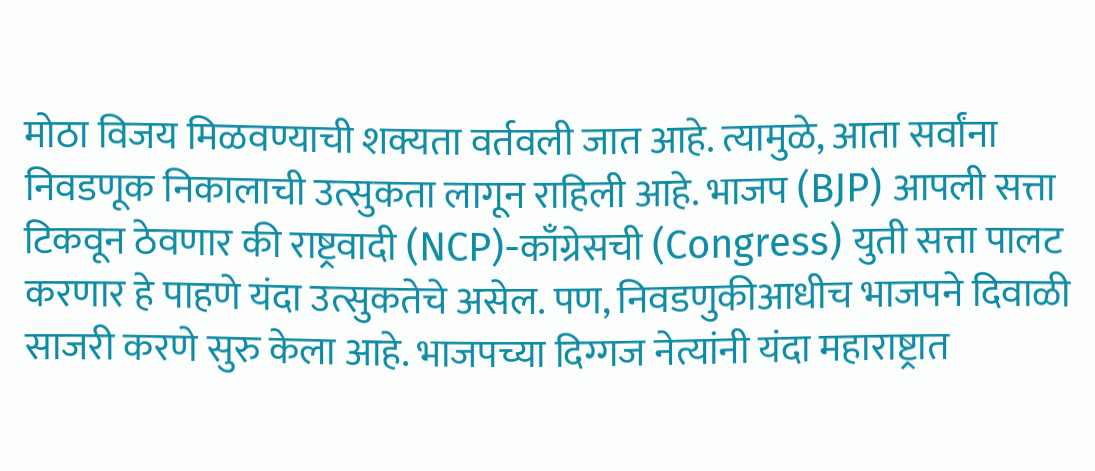मोठा विजय मिळवण्याची शक्यता वर्तवली जात आहे. त्यामुळे, आता सर्वांना निवडणूक निकालाची उत्सुकता लागून राहिली आहे. भाजप (BJP) आपली सत्ता टिकवून ठेवणार की राष्ट्रवादी (NCP)-काँग्रेसची (Congress) युती सत्ता पालट करणार हे पाहणे यंदा उत्सुकतेचे असेल. पण, निवडणुकीआधीच भाजपने दिवाळी साजरी करणे सुरु केला आहे. भाजपच्या दिग्गज नेत्यांनी यंदा महाराष्ट्रात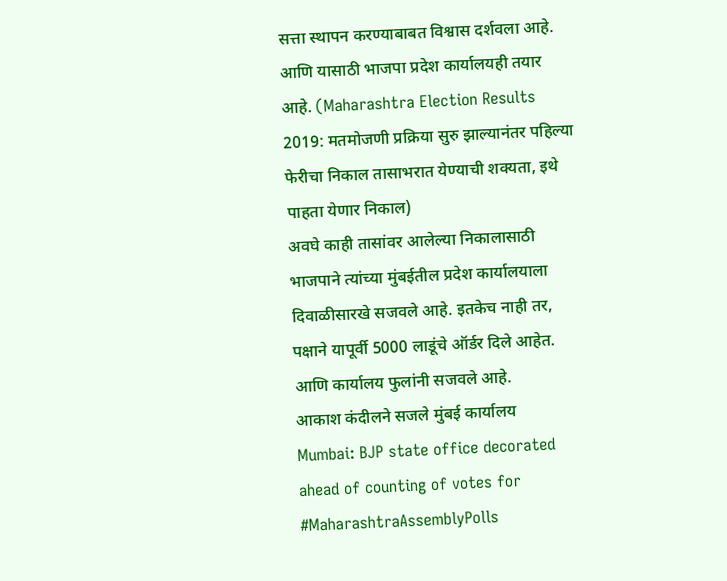सत्ता स्थापन करण्याबाबत विश्वास दर्शवला आहे. आणि यासाठी भाजपा प्रदेश कार्यालयही तयार आहे. (Maharashtra Election Results 2019: मतमोजणी प्रक्रिया सुरु झाल्यानंतर पहिल्या फेरीचा निकाल तासाभरात येण्याची शक्यता, इथे पाहता येणार निकाल)
अवघे काही तासांवर आलेल्या निकालासाठी भाजपाने त्यांच्या मुंबईतील प्रदेश कार्यालयाला दिवाळीसारखे सजवले आहे. इतकेच नाही तर, पक्षाने यापूर्वी 5000 लाडूंचे ऑर्डर दिले आहेत. आणि कार्यालय फुलांनी सजवले आहे.
आकाश कंदीलने सजले मुंबई कार्यालय
Mumbai: BJP state office decorated ahead of counting of votes for #MaharashtraAssemblyPolls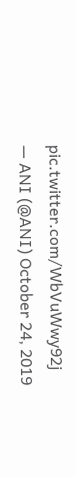pic.twitter.com/WbVuWwy92j
— ANI (@ANI) October 24, 2019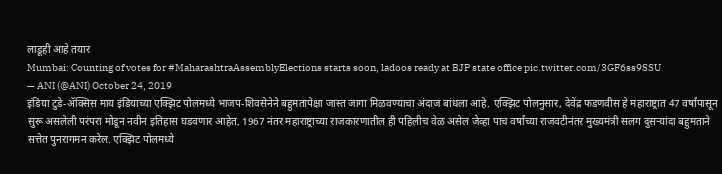लाडूही आहे तयार
Mumbai: Counting of votes for #MaharashtraAssemblyElections starts soon, ladoos ready at BJP state office pic.twitter.com/3GF6ss9SSU
— ANI (@ANI) October 24, 2019
इंडिया टुडे-ॲक्सिस माय इंडियाच्या एक्झिट पोलमध्ये भाजप-शिवसेनेने बहुमतापेक्षा जास्त जागा मिळवण्याचा अंदाज बांधला आहे. एक्झिट पोलनुसार, देवेंद्र फडणवीस हे महाराष्ट्रात 47 वर्षांपासून सुरू असलेली परंपरा मोडून नवीन इतिहास घडवणार आहेत. 1967 नंतर महाराष्ट्राच्या राजकारणातील ही पहिलीच वेळ असेल जेव्हा पाच वर्षांच्या राजवटीनंतर मुख्यमंत्री सलग दुसऱ्यांदा बहुमताने सत्तेत पुनरागमन करेल. एक्झिट पोलमध्ये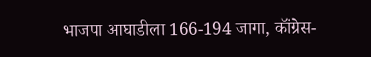भाजपा आघाडीला 166-194 जागा, कॉंग्रेस-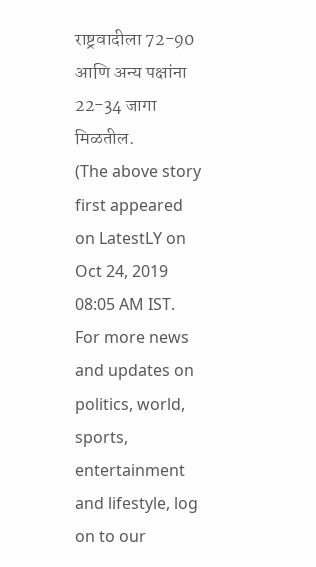राष्ट्रवादीला 72-90 आणि अन्य पक्षांना 22-34 जागा मिळतील.
(The above story first appeared on LatestLY on Oct 24, 2019 08:05 AM IST. For more news and updates on politics, world, sports, entertainment and lifestyle, log on to our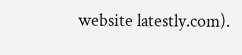website latestly.com).